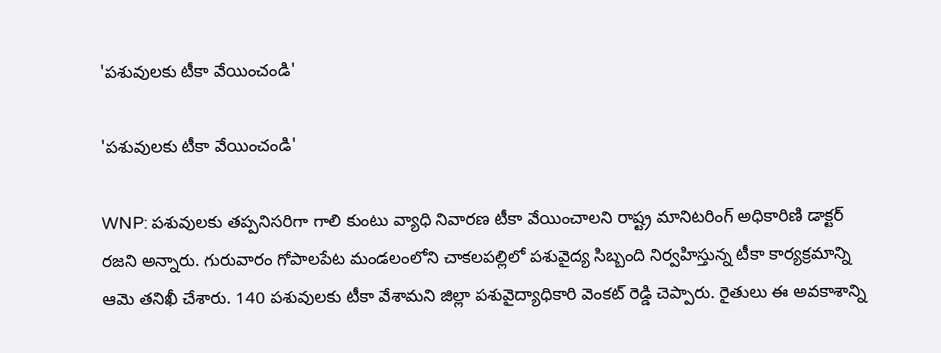'పశువులకు టీకా వేయించండి'

'పశువులకు టీకా వేయించండి'

WNP: పశువులకు తప్పనిసరిగా గాలి కుంటు వ్యాధి నివారణ టీకా వేయించాలని రాష్ట్ర మానిటరింగ్ అధికారిణి డాక్టర్ రజని అన్నారు. గురువారం గోపాలపేట మండలంలోని చాకలపల్లిలో పశువైద్య సిబ్బంది నిర్వహిస్తున్న టీకా కార్యక్రమాన్ని ఆమె తనిఖీ చేశారు. 140 పశువులకు టీకా వేశామని జిల్లా పశువైద్యాధికారి వెంకట్ రెడ్డి చెప్పారు. రైతులు ఈ అవకాశాన్ని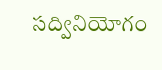సద్వినియోగం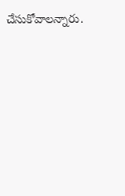చేసుకోవాలన్నారు.